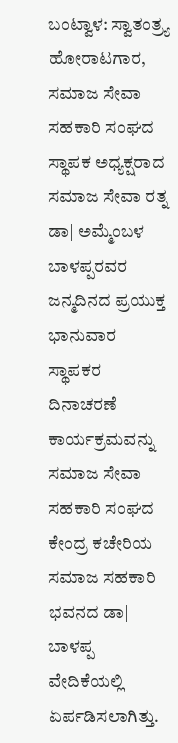ಬಂಟ್ವಾಳ: ಸ್ವಾತಂತ್ರ್ಯ ಹೋರಾಟಗಾರ, ಸಮಾಜ ಸೇವಾ ಸಹಕಾರಿ ಸಂಘದ ಸ್ಥಾಪಕ ಅಧ್ಯಕ್ಷರಾದ ಸಮಾಜ ಸೇವಾ ರತ್ನ ಡಾ| ಅಮ್ಮೆಂಬಳ ಬಾಳಪ್ಪರವರ ಜನ್ಮದಿನದ ಪ್ರಯುಕ್ತ ಭಾನುವಾರ ಸ್ಥಾಪಕರ ದಿನಾಚರಣೆ ಕಾರ್ಯಕ್ರಮವನ್ನು ಸಮಾಜ ಸೇವಾ ಸಹಕಾರಿ ಸಂಘದ ಕೇಂದ್ರ ಕಚೇರಿಯ ಸಮಾಜ ಸಹಕಾರಿ ಭವನದ ಡಾ| ಬಾಳಪ್ಪ ವೇದಿಕೆಯಲ್ಲಿ ಏರ್ಪಡಿಸಲಾಗಿತ್ತು.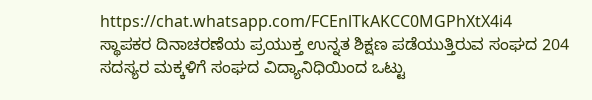https://chat.whatsapp.com/FCEnlTkAKCC0MGPhXtX4i4
ಸ್ಥಾಪಕರ ದಿನಾಚರಣೆಯ ಪ್ರಯುಕ್ತ ಉನ್ನತ ಶಿಕ್ಷಣ ಪಡೆಯುತ್ತಿರುವ ಸಂಘದ 204 ಸದಸ್ಯರ ಮಕ್ಕಳಿಗೆ ಸಂಘದ ವಿದ್ಯಾನಿಧಿಯಿಂದ ಒಟ್ಟು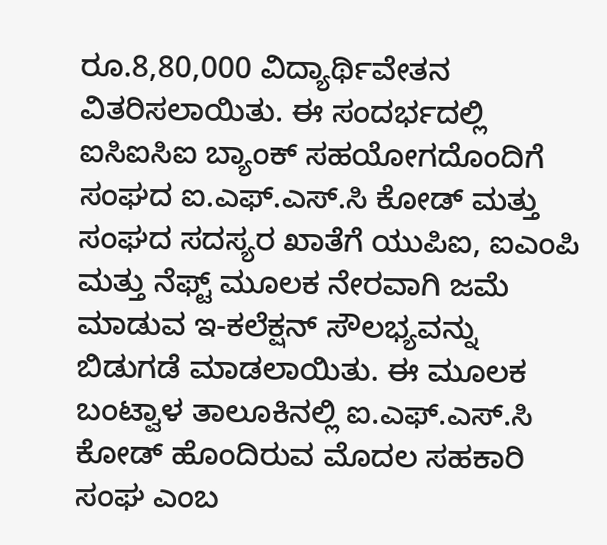ರೂ.8,80,000 ವಿದ್ಯಾರ್ಥಿವೇತನ ವಿತರಿಸಲಾಯಿತು. ಈ ಸಂದರ್ಭದಲ್ಲಿ ಐಸಿಐಸಿಐ ಬ್ಯಾಂಕ್ ಸಹಯೋಗದೊಂದಿಗೆ ಸಂಘದ ಐ.ಎಫ್.ಎಸ್.ಸಿ ಕೋಡ್ ಮತ್ತು ಸಂಘದ ಸದಸ್ಯರ ಖಾತೆಗೆ ಯುಪಿಐ, ಐಎಂಪಿ ಮತ್ತು ನೆಫ್ಟ್ ಮೂಲಕ ನೇರವಾಗಿ ಜಮೆ ಮಾಡುವ ಇ-ಕಲೆಕ್ಷನ್ ಸೌಲಭ್ಯವನ್ನು ಬಿಡುಗಡೆ ಮಾಡಲಾಯಿತು. ಈ ಮೂಲಕ ಬಂಟ್ವಾಳ ತಾಲೂಕಿನಲ್ಲಿ ಐ.ಎಫ್.ಎಸ್.ಸಿ ಕೋಡ್ ಹೊಂದಿರುವ ಮೊದಲ ಸಹಕಾರಿ ಸಂಘ ಎಂಬ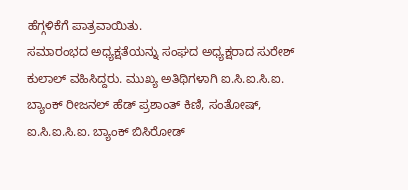ಹೆಗ್ಗಳಿಕೆಗೆ ಪಾತ್ರವಾಯಿತು.
ಸಮಾರಂಭದ ಅಧ್ಯಕ್ಷತೆಯನ್ನು ಸಂಘದ ಅಧ್ಯಕ್ಷರಾದ ಸುರೇಶ್ ಕುಲಾಲ್ ವಹಿಸಿದ್ದರು. ಮುಖ್ಯ ಅತಿಥಿಗಳಾಗಿ ಐ.ಸಿ.ಐ.ಸಿ.ಐ. ಬ್ಯಾಂಕ್ ರೀಜನಲ್ ಹೆಡ್ ಪ್ರಶಾಂತ್ ಕಿಣಿ, ಸಂತೋಷ್,
ಐ.ಸಿ.ಐ.ಸಿ.ಐ. ಬ್ಯಾಂಕ್ ಬಿಸಿರೋಡ್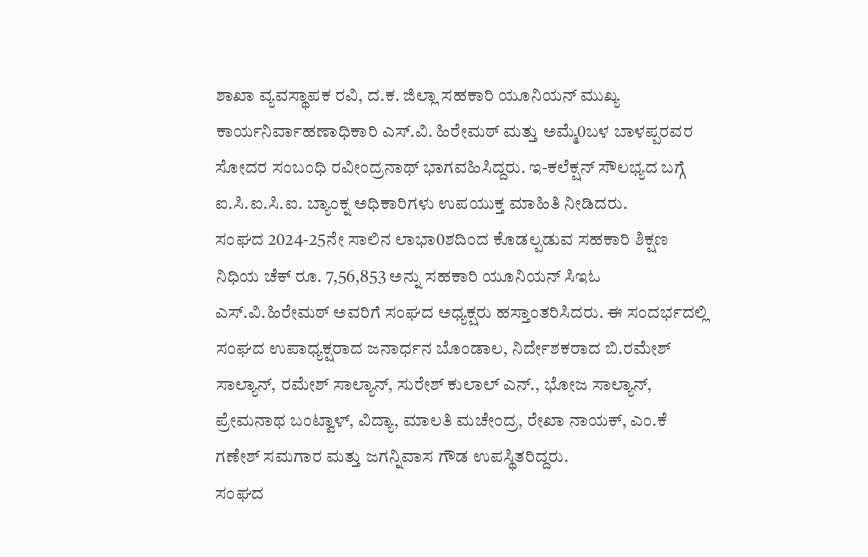ಶಾಖಾ ವ್ಯವಸ್ಥಾಪಕ ರವಿ, ದ.ಕ. ಜಿಲ್ಲಾ ಸಹಕಾರಿ ಯೂನಿಯನ್ ಮುಖ್ಯ ಕಾರ್ಯನಿರ್ವಾಹಣಾಧಿಕಾರಿ ಎಸ್.ವಿ. ಹಿರೇಮಠ್ ಮತ್ತು ಅಮ್ಮೆ0ಬಳ ಬಾಳಪ್ಪರವರ ಸೋದರ ಸಂಬಂಧಿ ರವೀಂದ್ರನಾಥ್ ಭಾಗವಹಿಸಿದ್ದರು. ಇ-ಕಲೆಕ್ಷನ್ ಸೌಲಭ್ಯದ ಬಗ್ಗೆ ಐ.ಸಿ.ಐ.ಸಿ.ಐ. ಬ್ಯಾಂಕ್ನ ಅಧಿಕಾರಿಗಳು ಉಪಯುಕ್ತ ಮಾಹಿತಿ ನೀಡಿದರು.
ಸಂಘದ 2024-25ನೇ ಸಾಲಿನ ಲಾಭಾ0ಶದಿಂದ ಕೊಡಲ್ಪಡುವ ಸಹಕಾರಿ ಶಿಕ್ಷಣ ನಿಧಿಯ ಚೆಕ್ ರೂ. 7,56,853 ಅನ್ನು ಸಹಕಾರಿ ಯೂನಿಯನ್ ಸಿಇಓ ಎಸ್.ವಿ.ಹಿರೇಮಠ್ ಅವರಿಗೆ ಸಂಘದ ಅಧ್ಯಕ್ಷರು ಹಸ್ತಾಂತರಿಸಿದರು. ಈ ಸಂದರ್ಭದಲ್ಲಿ ಸಂಘದ ಉಪಾಧ್ಯಕ್ಷರಾದ ಜನಾರ್ಧನ ಬೊಂಡಾಲ, ನಿರ್ದೇಶಕರಾದ ಬಿ.ರಮೇಶ್ ಸಾಲ್ಯಾನ್, ರಮೇಶ್ ಸಾಲ್ಯಾನ್, ಸುರೇಶ್ ಕುಲಾಲ್ ಎನ್., ಭೋಜ ಸಾಲ್ಯಾನ್, ಪ್ರೇಮನಾಥ ಬಂಟ್ವಾಳ್, ವಿದ್ಯಾ, ಮಾಲತಿ ಮಚೇಂದ್ರ, ರೇಖಾ ನಾಯಕ್, ಎಂ.ಕೆ ಗಣೇಶ್ ಸಮಗಾರ ಮತ್ತು ಜಗನ್ನಿವಾಸ ಗೌಡ ಉಪಸ್ಥಿತರಿದ್ದರು.
ಸಂಘದ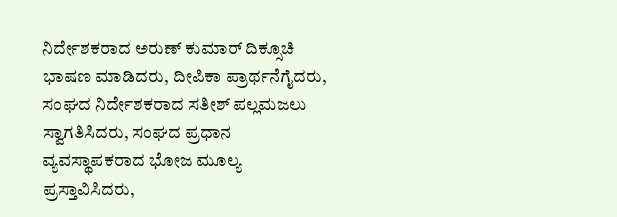ನಿರ್ದೇಶಕರಾದ ಅರುಣ್ ಕುಮಾರ್ ದಿಕ್ಸೂಚಿ ಭಾಷಣ ಮಾಡಿದರು, ದೀಪಿಕಾ ಪ್ರಾರ್ಥನೆಗೈದರು, ಸಂಘದ ನಿರ್ದೇಶಕರಾದ ಸತೀಶ್ ಪಲ್ಲಮಜಲು ಸ್ವಾಗತಿಸಿದರು, ಸಂಘದ ಪ್ರಧಾನ ವ್ಯವಸ್ಥಾಪಕರಾದ ಭೋಜ ಮೂಲ್ಯ ಪ್ರಸ್ತಾವಿಸಿದರು,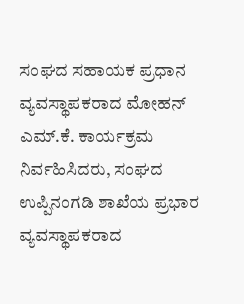ಸಂಘದ ಸಹಾಯಕ ಪ್ರಧಾನ ವ್ಯವಸ್ಥಾಪಕರಾದ ಮೋಹನ್ ಎಮ್.ಕೆ. ಕಾರ್ಯಕ್ರಮ ನಿರ್ವಹಿಸಿದರು, ಸಂಘದ ಉಪ್ಪಿನಂಗಡಿ ಶಾಖೆಯ ಪ್ರಭಾರ ವ್ಯವಸ್ಥಾಪಕರಾದ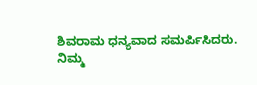ಶಿವರಾಮ ಧನ್ಯವಾದ ಸಮರ್ಪಿಸಿದರು.
ನಿಮ್ಮ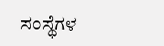ಸಂಸ್ಥೆಗಳ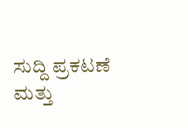ಸುದ್ದಿ ಪ್ರಕಟಣೆ ಮತ್ತು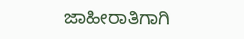ಜಾಹೀರಾತಿಗಾಗಿ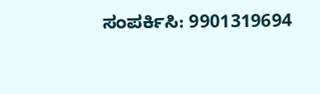ಸಂಪರ್ಕಿಸಿ: 9901319694